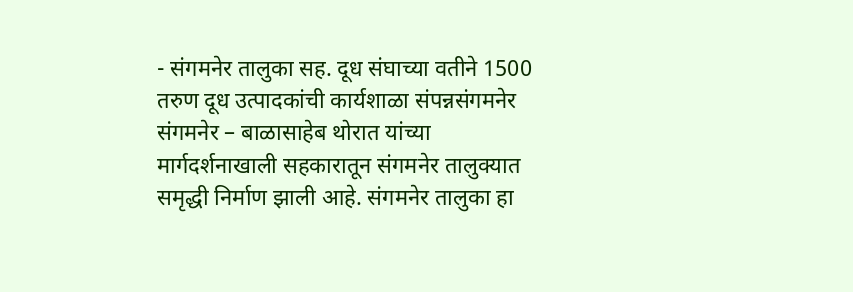- संगमनेर तालुका सह. दूध संघाच्या वतीने 1500 तरुण दूध उत्पादकांची कार्यशाळा संपन्नसंगमनेर
संगमनेर – बाळासाहेब थोरात यांच्या मार्गदर्शनाखाली सहकारातून संगमनेर तालुक्यात समृद्धी निर्माण झाली आहे. संगमनेर तालुका हा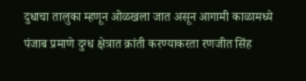दुधाचा तालुका म्हणून ओळखला जात असून आगामी काळामध्ये पंजाब प्रमाणे दुग्ध क्षेत्रात क्रांती करण्याकरता रणजीत सिंह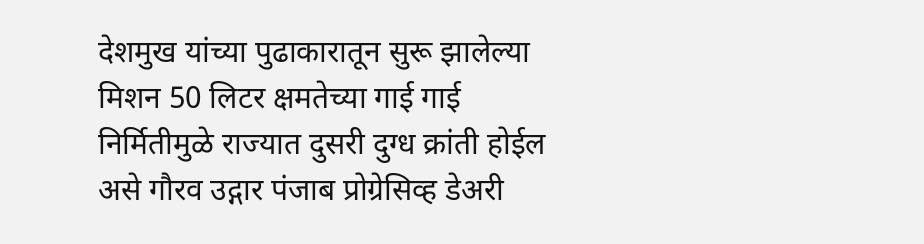देशमुख यांच्या पुढाकारातून सुरू झालेल्या मिशन 50 लिटर क्षमतेच्या गाई गाई निर्मितीमुळे राज्यात दुसरी दुग्ध क्रांती होईल असे गौरव उद्गार पंजाब प्रोग्रेसिव्ह डेअरी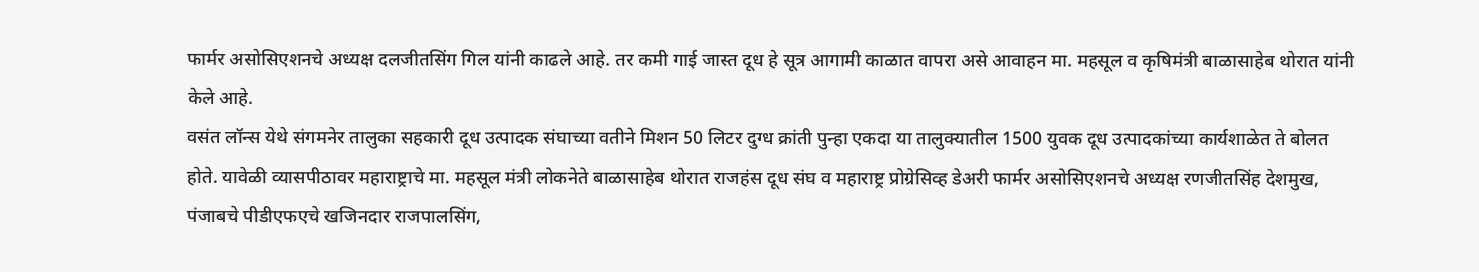फार्मर असोसिएशनचे अध्यक्ष दलजीतसिंग गिल यांनी काढले आहे. तर कमी गाई जास्त दूध हे सूत्र आगामी काळात वापरा असे आवाहन मा. महसूल व कृषिमंत्री बाळासाहेब थोरात यांनी केले आहे.
वसंत लॉन्स येथे संगमनेर तालुका सहकारी दूध उत्पादक संघाच्या वतीने मिशन 50 लिटर दुग्ध क्रांती पुन्हा एकदा या तालुक्यातील 1500 युवक दूध उत्पादकांच्या कार्यशाळेत ते बोलत होते. यावेळी व्यासपीठावर महाराष्ट्राचे मा. महसूल मंत्री लोकनेते बाळासाहेब थोरात राजहंस दूध संघ व महाराष्ट्र प्रोग्रेसिव्ह डेअरी फार्मर असोसिएशनचे अध्यक्ष रणजीतसिंह देशमुख, पंजाबचे पीडीएफएचे खजिनदार राजपालसिंग,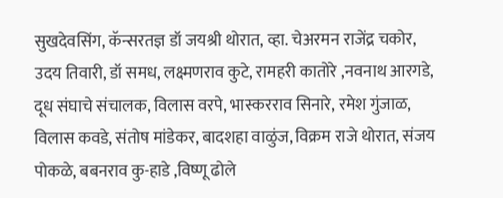सुखदेवसिंग, कॅन्सरतज्ञ डॉ जयश्री थोरात, व्हा. चेअरमन राजेंद्र चकोर, उदय तिवारी, डॉ समध, लक्ष्मणराव कुटे, रामहरी कातोरे ,नवनाथ आरगडे, दूध संघाचे संचालक, विलास वरपे, भास्करराव सिनारे, रमेश गुंजाळ, विलास कवडे, संतोष मांडेकर, बादशहा वाळुंज, विक्रम राजे थोरात, संजय पोकळे, बबनराव कु-हाडे ,विष्णू ढोले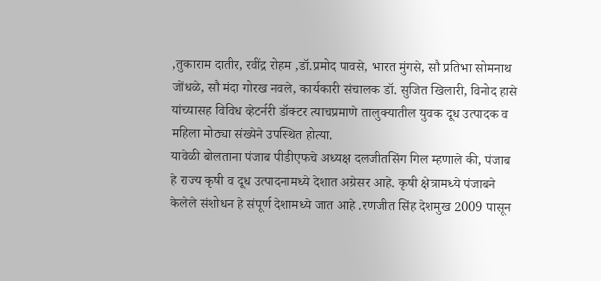,तुकाराम दातीर, रवींद्र रोहम ,डॉ.प्रमोद पावसे, भारत मुंगसे, सौ प्रतिभा सोमनाथ जोंधळे, सौ मंदा गोरख नवले, कार्यकारी संचालक डॉ. सुजित खिलारी, विनोद हासे यांच्यासह विविध व्हेटर्नरी डॉक्टर त्याचप्रमाणे तालुक्यातील युवक दूध उत्पादक व महिला मोठ्या संख्येने उपस्थित होत्या.
यावेळी बोलताना पंजाब पीडीएफचे अध्यक्ष दलजीतसिंग गिल म्हणाले की, पंजाब हे राज्य कृषी व दूध उत्पादनामध्ये देशात अग्रेसर आहे. कृषी क्षेत्रामध्ये पंजाबने केलेले संशोधन हे संपूर्ण देशामध्ये जात आहे .रणजीत सिंह देशमुख 2009 पासून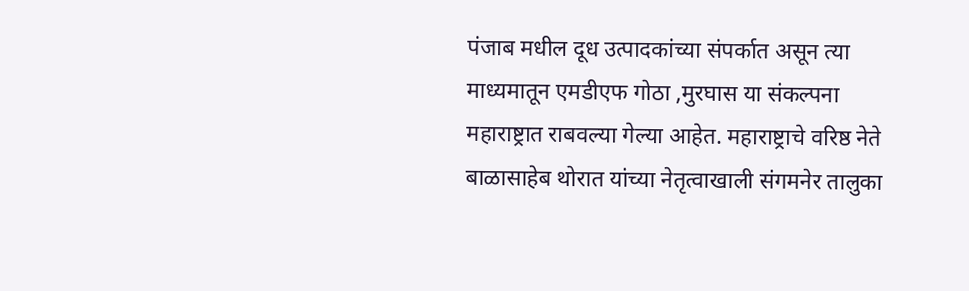पंजाब मधील दूध उत्पादकांच्या संपर्कात असून त्या माध्यमातून एमडीएफ गोठा ,मुरघास या संकल्पना महाराष्ट्रात राबवल्या गेल्या आहेत. महाराष्ट्राचे वरिष्ठ नेते बाळासाहेब थोरात यांच्या नेतृत्वाखाली संगमनेर तालुका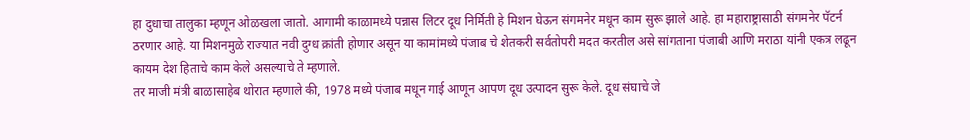हा दुधाचा तालुका म्हणून ओळखला जातो. आगामी काळामध्ये पन्नास लिटर दूध निर्मिती हे मिशन घेऊन संगमनेर मधून काम सुरू झाले आहे. हा महाराष्ट्रासाठी संगमनेर पॅटर्न ठरणार आहे. या मिशनमुळे राज्यात नवी दुग्ध क्रांती होणार असून या कामांमध्ये पंजाब चे शेतकरी सर्वतोपरी मदत करतील असे सांगताना पंजाबी आणि मराठा यांनी एकत्र लढून कायम देश हिताचे काम केले असल्याचे ते म्हणाले.
तर माजी मंत्री बाळासाहेब थोरात म्हणाले की, 1978 मध्ये पंजाब मधून गाई आणून आपण दूध उत्पादन सुरू केले. दूध संघाचे जे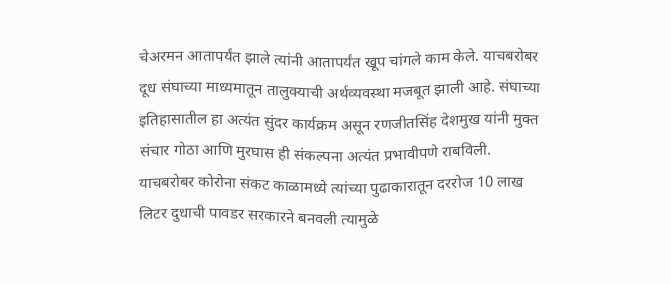चेअरमन आतापर्यंत झाले त्यांनी आतापर्यंत खूप चांगले काम केले. याचबरोबर दूध संघाच्या माध्यमातून तालुक्याची अर्थव्यवस्था मजबूत झाली आहे. संघाच्या इतिहासातील हा अत्यंत सुंदर कार्यक्रम असून रणजीतसिंह देशमुख यांनी मुक्त संचार गोठा आणि मुरघास ही संकल्पना अत्यंत प्रभावीपणे राबविली. याचबरोबर कोरोना संकट काळामध्ये त्यांच्या पुढाकारातून दररोज 10 लाख लिटर दुधाची पावडर सरकारने बनवली त्यामुळे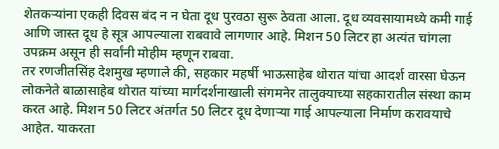शेतकऱ्यांना एकही दिवस बंद न न घेता दूध पुरवठा सुरू ठेवता आला. दूध व्यवसायामध्ये कमी गाई आणि जास्त दूध हे सूत्र आपल्याला राबवावे लागणार आहे. मिशन 50 लिटर हा अत्यंत चांगला उपक्रम असून ही सर्वांनी मोहीम म्हणून राबवा.
तर रणजीतसिंह देशमुख म्हणाले की, सहकार महर्षी भाऊसाहेब थोरात यांचा आदर्श वारसा घेऊन लोकनेते बाळासाहेब थोरात यांच्या मार्गदर्शनाखाली संगमनेर तालुक्याच्या सहकारातील संस्था काम करत आहे. मिशन 50 लिटर अंतर्गत 50 लिटर दूध देणाऱ्या गाई आपल्याला निर्माण करावयाचे आहेत. याकरता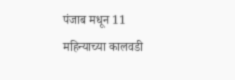पंजाब मधून 11 महिन्याच्या कालवडी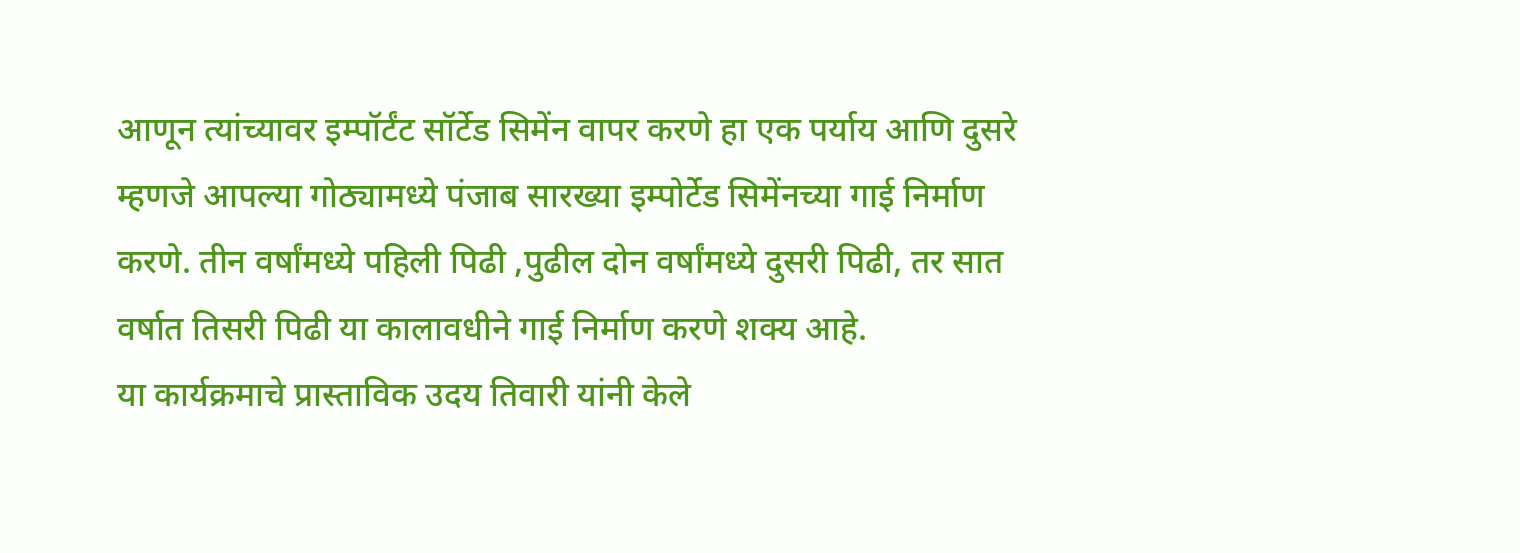आणून त्यांच्यावर इम्पॉर्टंट सॉर्टेड सिमेंन वापर करणे हा एक पर्याय आणि दुसरे म्हणजे आपल्या गोठ्यामध्ये पंजाब सारख्या इम्पोर्टेड सिमेंनच्या गाई निर्माण करणे. तीन वर्षांमध्ये पहिली पिढी ,पुढील दोन वर्षांमध्ये दुसरी पिढी, तर सात वर्षात तिसरी पिढी या कालावधीने गाई निर्माण करणे शक्य आहे.
या कार्यक्रमाचे प्रास्ताविक उदय तिवारी यांनी केले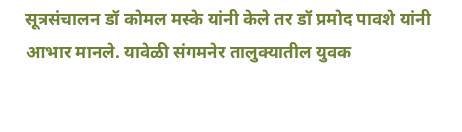सूत्रसंचालन डॉ कोमल मस्के यांनी केले तर डॉ प्रमोद पावशे यांनी आभार मानले. यावेळी संगमनेर तालुक्यातील युवक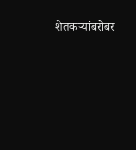शेतकऱ्यांबरोबर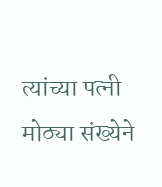त्यांच्या पत्नी मोठ्या संख्येने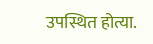उपस्थित होत्या.